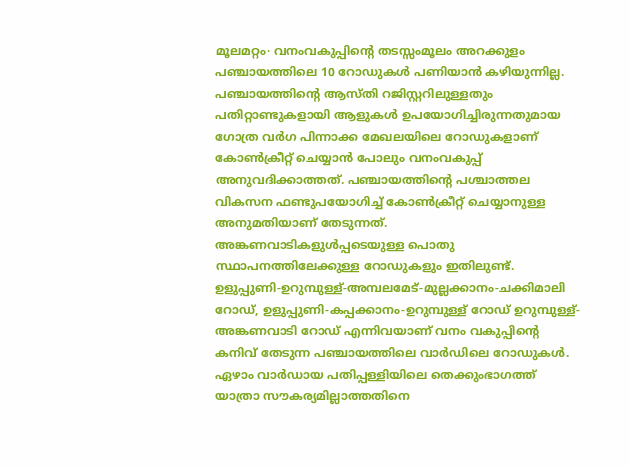മൂലമറ്റം∙ വനംവകുപ്പിന്റെ തടസ്സംമൂലം അറക്കുളം പഞ്ചായത്തിലെ 10 റോഡുകൾ പണിയാൻ കഴിയുന്നില്ല. പഞ്ചായത്തിന്റെ ആസ്തി റജിസ്റ്ററിലുള്ളതും പതിറ്റാണ്ടുകളായി ആളുകൾ ഉപയോഗിച്ചിരുന്നതുമായ ഗോത്ര വർഗ പിന്നാക്ക മേഖലയിലെ റോഡുകളാണ് കോൺക്രീറ്റ് ചെയ്യാൻ പോലും വനംവകുപ്പ് അനുവദിക്കാത്തത്. പഞ്ചായത്തിന്റെ പശ്ചാത്തല വികസന ഫണ്ടുപയോഗിച്ച് കോൺക്രീറ്റ് ചെയ്യാനുള്ള അനുമതിയാണ് തേടുന്നത്.
അങ്കണവാടികളുൾപ്പടെയുള്ള പൊതു സ്ഥാപനത്തിലേക്കുള്ള റോഡുകളും ഇതിലുണ്ട്.
ഉളുപ്പുണി-ഉറുമ്പുള്ള്-അമ്പലമേട്-മുല്ലക്കാനം-ചക്കിമാലി റോഡ്, ഉളുപ്പുണി-കപ്പക്കാനം-ഉറുമ്പുള്ള് റോഡ് ഉറുമ്പുള്ള്-അങ്കണവാടി റോഡ് എന്നിവയാണ് വനം വകുപ്പിന്റെ കനിവ് തേടുന്ന പഞ്ചായത്തിലെ വാർഡിലെ റോഡുകൾ. ഏഴാം വാർഡായ പതിപ്പള്ളിയിലെ തെക്കുംഭാഗത്ത് യാത്രാ സൗകര്യമില്ലാത്തതിനെ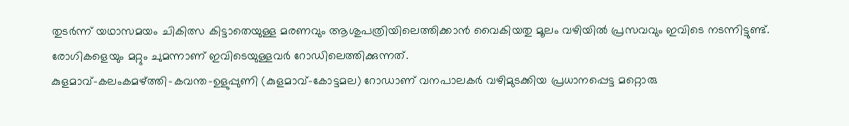തുടർന്ന് യഥാസമയം ചികിത്സ കിട്ടാതെയുള്ള മരണവും ആശുപത്രിയിലെത്തിക്കാൻ വൈകിയതു മൂലം വഴിയിൽ പ്രസവവും ഇവിടെ നടന്നിട്ടുണ്ട്.
രോഗികളെയും മറ്റും ചുമന്നാണ് ഇവിടെയുള്ളവർ റോഡിലെത്തിക്കുന്നത്.
കുളമാവ്-കലംകമഴ്ത്തി-കവന്ത-ഉളുപ്പുണി (കുളമാവ്-കോട്ടമല) റോഡാണ് വനപാലകർ വഴിമുടക്കിയ പ്രധാനപ്പെട്ട മറ്റൊരു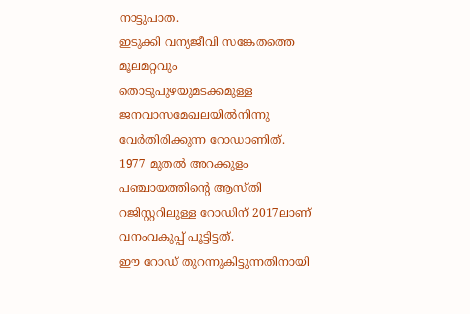നാട്ടുപാത.
ഇടുക്കി വന്യജീവി സങ്കേതത്തെ മൂലമറ്റവും തൊടുപുഴയുമടക്കമുള്ള ജനവാസമേഖലയിൽനിന്നു വേർതിരിക്കുന്ന റോഡാണിത്. 1977 മുതൽ അറക്കുളം പഞ്ചായത്തിന്റെ ആസ്തി റജിസ്റ്ററിലുള്ള റോഡിന് 2017ലാണ് വനംവകുപ്പ് പൂട്ടിട്ടത്.
ഈ റോഡ് തുറന്നുകിട്ടുന്നതിനായി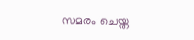സമരം ചെയ്ത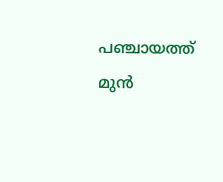പഞ്ചായത്ത് മുൻ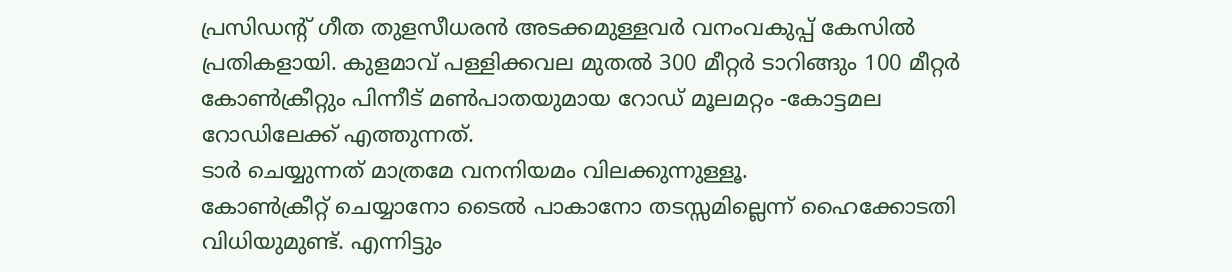പ്രസിഡന്റ് ഗീത തുളസീധരൻ അടക്കമുള്ളവർ വനംവകുപ്പ് കേസിൽ പ്രതികളായി. കുളമാവ് പള്ളിക്കവല മുതൽ 300 മീറ്റർ ടാറിങ്ങും 100 മീറ്റർ കോൺക്രീറ്റും പിന്നീട് മൺപാതയുമായ റോഡ് മൂലമറ്റം -കോട്ടമല റോഡിലേക്ക് എത്തുന്നത്.
ടാർ ചെയ്യുന്നത് മാത്രമേ വനനിയമം വിലക്കുന്നുള്ളൂ.
കോൺക്രീറ്റ് ചെയ്യാനോ ടൈൽ പാകാനോ തടസ്സമില്ലെന്ന് ഹൈക്കോടതി വിധിയുമുണ്ട്. എന്നിട്ടും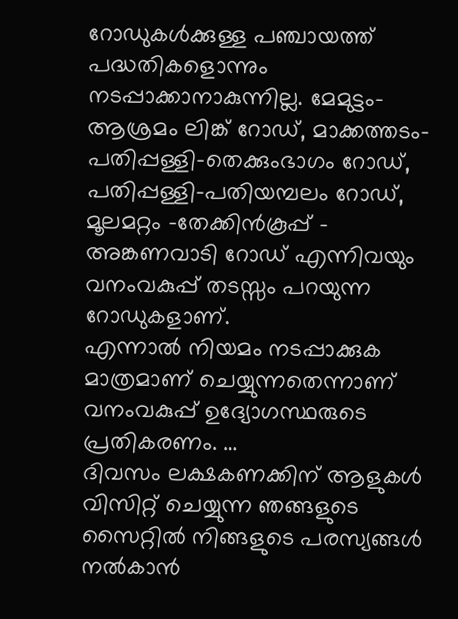റോഡുകൾക്കുള്ള പഞ്ചായത്ത് പദ്ധതികളൊന്നും നടപ്പാക്കാനാകുന്നില്ല. മേമുട്ടം-ആശ്രമം ലിങ്ക് റോഡ്, മാക്കത്തടം-പതിപ്പള്ളി-തെക്കുംഭാഗം റോഡ്, പതിപ്പള്ളി-പതിയമ്പലം റോഡ്, മൂലമറ്റം -തേക്കിൻകൂപ്പ് – അങ്കണവാടി റോഡ് എന്നിവയും വനംവകുപ്പ് തടസ്സം പറയുന്ന റോഡുകളാണ്.
എന്നാൽ നിയമം നടപ്പാക്കുക മാത്രമാണ് ചെയ്യുന്നതെന്നാണ് വനംവകുപ്പ് ഉദ്യോഗസ്ഥരുടെ പ്രതികരണം. …
ദിവസം ലക്ഷകണക്കിന് ആളുകൾ വിസിറ്റ് ചെയ്യുന്ന ഞങ്ങളുടെ സൈറ്റിൽ നിങ്ങളുടെ പരസ്യങ്ങൾ നൽകാൻ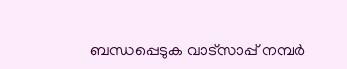ബന്ധപ്പെടുക വാട്സാപ്പ് നമ്പർ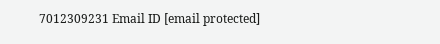7012309231 Email ID [email protected]